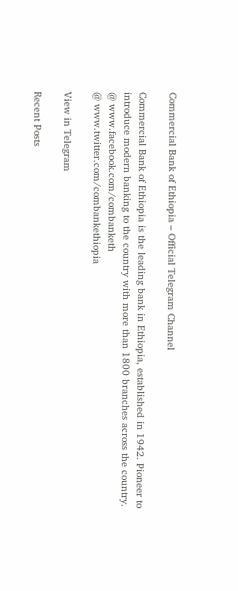Commercial Bank of Ethiopia – Official Telegram Channel

Commercial Bank of Ethiopia is the leading bank in Ethiopia, established in 1942. Pioneer to introduce modern banking to the country with more than 1800 branches across the country.
@ www.facebook.com/combanketh
@ www.twitter.com/combankethiopia

View in Telegram

Recent Posts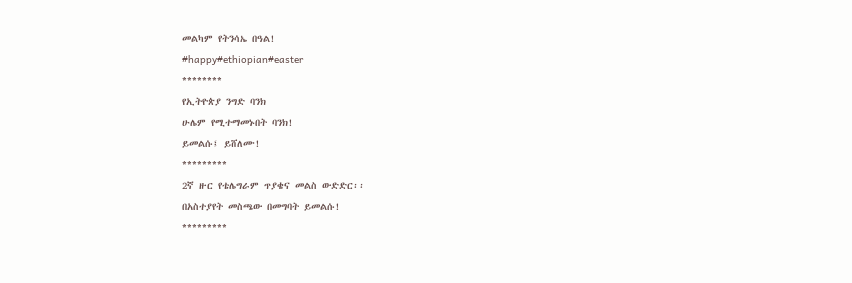መልካም የትንሳኤ በዓል!
#happy#ethiopian#easter
********
የኢትዮጵያ ንግድ ባንክ
ሁሌም የሚተማመኑበት ባንክ!
ይመልሱ፤ ይሸለሙ!
*********
2ኛ ዙር የቴሌግራም ጥያቄና መልስ ውድድር፡፡
በአስተያየት መስጫው በመግባት ይመልሱ!
*********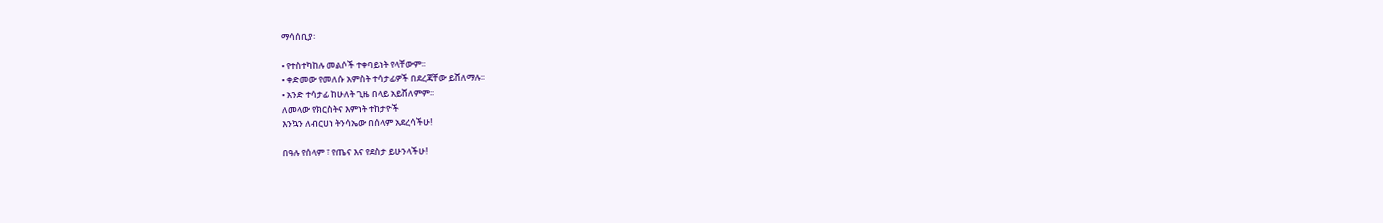ማሳሰቢያ፡

• የተስተካከሉ መልሶች ተቀባይነት የላቸውም፡፡
• ቀድመው የመለሱ አምስት ተሳታፊዎች በደረጃቸው ይሸለማሉ፡፡
• አንድ ተሳታፊ ከሁለት ጊዜ በላይ አይሸለምም፡፡
ለመላው የክርስትና እምነት ተከታዮች
እንኳን ለብርሀነ ትንሳኤው በሰላም አደረሳችሁ!

በዓሉ የሰላም ፣ የጤና እና የደስታ ይሁንላችሁ!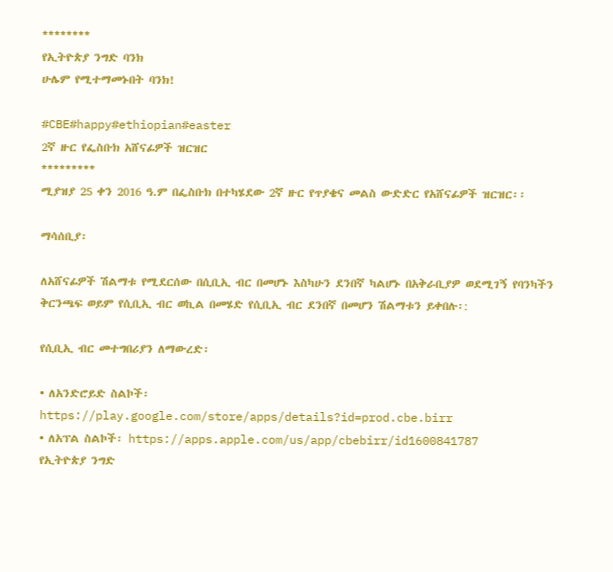********
የኢትዮጵያ ንግድ ባንክ
ሁሌም የሚተማመኑበት ባንክ!

#CBE#happy#ethiopian#easter
2ኛ ዙር የፌስቡክ አሸናፊዎች ዝርዝር
*********
ሚያዝያ 25 ቀን 2016 ዓ.ም በፌስቡክ በተካሄደው 2ኛ ዙር የጥያቄና መልስ ውድድር የአሸናፊዎች ዝርዝር፡፡

ማሳሰቢያ፡

ለአሸናፊዎች ሽልማቱ የሚደርሰው በሲቢኢ ብር በመሆኑ እስካሁን ደንበኛ ካልሆኑ በአቅራቢያዎ ወደሚገኝ የባንካችን ቅርንጫፍ ወይም የሲቢኢ ብር ወኪል በመሄድ የሲቢኢ ብር ደንበኛ በመሆን ሽልማቱን ይቀበሉ፡:

የሲቢኢ ብር መተግበሪያን ለማውረድ፡

• ለአንድሮይድ ስልኮች፡ https://play.google.com/store/apps/details?id=prod.cbe.birr
• ለአፕል ስልኮች፡ https://apps.apple.com/us/app/cbebirr/id1600841787
የኢትዮጵያ ንግድ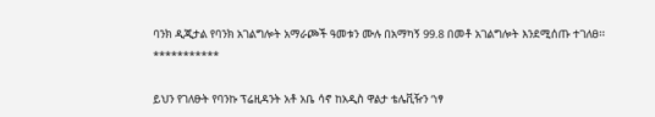ባንክ ዲጂታል የባንክ አገልግሎት አማራጮች ዓመቱን ሙሉ በአማካኝ 99.8 በመቶ አገልግሎት እንደሚሰጡ ተገለፀ፡፡
***********

ይህን የገለፁት የባንኩ ፕሬዚዳንት አቶ አቤ ሳኖ ከአዲስ ዋልታ ቴሌቪዥን ‘ነፃ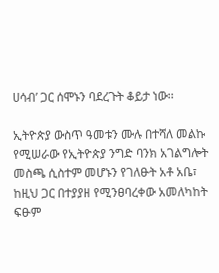ሀሳብ’ ጋር ሰሞኑን ባደረጉት ቆይታ ነው፡፡

ኢትዮጵያ ውስጥ ዓመቱን ሙሉ በተሻለ መልኩ የሚሠራው የኢትዮጵያ ንግድ ባንክ አገልግሎት መስጫ ሲስተም መሆኑን የገለፁት አቶ አቤ፣ ከዚህ ጋር በተያያዘ የሚንፀባረቀው አመለካከት ፍፁም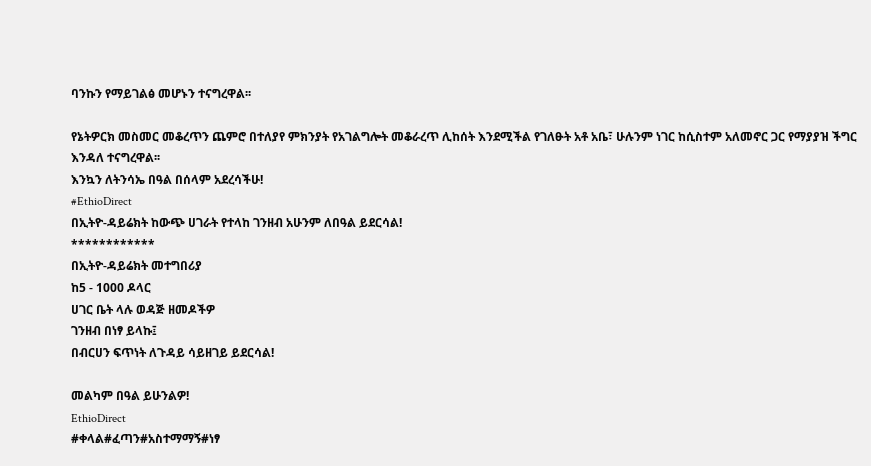ባንኩን የማይገልፅ መሆኑን ተናግረዋል፡፡

የኔትዎርክ መስመር መቆረጥን ጨምሮ በተለያየ ምክንያት የአገልግሎት መቆራረጥ ሊከሰት እንደሚችል የገለፁት አቶ አቤ፣ ሁሉንም ነገር ከሲስተም አለመኖር ጋር የማያያዝ ችግር እንዳለ ተናግረዋል፡፡
እንኳን ለትንሳኤ በዓል በሰላም አደረሳችሁ!
#EthioDirect
በኢትዮ-ዳይሬክት ከውጭ ሀገራት የተላከ ገንዘብ አሁንም ለበዓል ይደርሳል!
************
በኢትዮ-ዳይሬክት መተግበሪያ
ከ5 - 1000 ዶላር
ሀገር ቤት ላሉ ወዳጅ ዘመዶችዎ
ገንዘብ በነፃ ይላኩ፤
በብርሀን ፍጥነት ለጉዳይ ሳይዘገይ ይደርሳል!

መልካም በዓል ይሁንልዎ!
EthioDirect
#ቀላል#ፈጣን#አስተማማኝ#ነፃ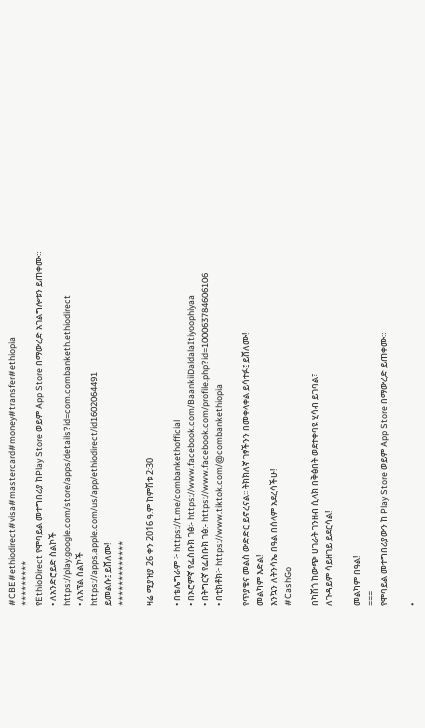#CBE#ethiodirect#visa#mastercard#money#transfer#ethiopia
*********
የEthioDirect የሞባይል መተግበሪያ ከPlay Store ወይም App Store በማውረድ አገልግሎቱን ይጠቀሙ።
• ለአንድሮይድ ስልኮች
https://play.google.com/store/apps/details?id=com.combanketh.ethiodirect
• ለአፕል ስልኮች
https://apps.apple.com/us/app/ethiodirect/id1602064491
ይመልሱ፤ ይሸለሙ!
*************

ዛሬ ሚያዝያ 26 ቀን 2016 ዓ.ም ከምሽቱ 2፡30

• በቴሌግራም ፦ https://t.me/combankethofficial
• በኦሮምኛ የፌስቡክ ገፅ፡- https://www.facebook.com/BaankiiDaldalaItiyoophiyaa
• በትግርኛ የፌስቡክ ገፅ:- https://www.facebook.com/profile.php?id=100063784606106
• በቲክቶክ፦ https://www.tiktok.com/@combankethiopia

የጥያቄና መልስ ውድድር ይኖረናል፡፡ ትክክለኛ ገፃችንን በመቀላቀል ይሳተፉ፤ ይሸለሙ!
መልካም እድል!
እንኳን ለትንሳኤ በዓል በሰላም አደረሳችሁ!
#CashGo

በካሽጎ ከውጭ ሀገራት ገንዘብ ሲላክ በቅፅበት ወደተቀባዩ ሂሳብ ይገባል፣
ለጉዳይም ሳይዘገይ ይደርሳል!

መልካም በዓል!
===
የሞባይል መተግበሪያውን ከ Play Store ወይም App Store በማውረድ ይጠቀሙ።

•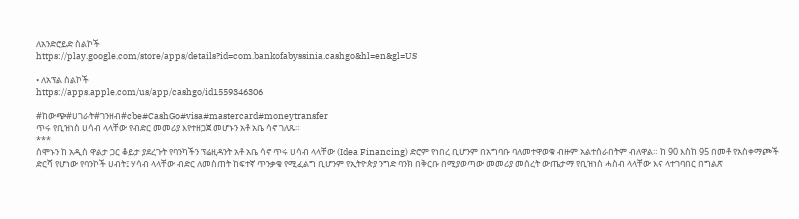ለአንድሮይድ ስልኮች
https://play.google.com/store/apps/details?id=com.bankofabyssinia.cashgo&hl=en&gl=US

• ለአፕል ስልኮች
https://apps.apple.com/us/app/cashgo/id1559346306

#ከውጭ#ሀገራት#ገንዘብ#cbe#CashGo#visa#mastercard#moneytransfer
ጥሩ የቢዝነስ ሀሳብ ላላቸው የብድር መመሪያ እየተዘጋጀ መሆኑን አቶ አቤ ሳኖ ገለጹ።
***
ሰሞኑን ከ አዲስ ዋልታ ጋር ቆይታ ያደረጉት የባንካችን ፕሬዚዳንት አቶ አቤ ሳኖ ጥሩ ሀሳብ ላላቸው (Idea Financing) ድሮም የነበረ ቢሆንም በአግባቡ ባለመተዋወቁ ብዙም አልተሰራበትም ብለዋል። ከ 90 እስከ 95 በመቶ የአስቀማጮች ድርሻ የሆነው የባንኮች ሀብት፤ ሃሳብ ላላቸው ብድር ለመስጠት ከፍተኛ ጥንቃቄ የሚፈልግ ቢሆንም የኢትዮጵያ ንግድ ባንክ በቅርቡ በሚያወጣው መመሪያ መሰረት ውጤታማ የቢዝነስ ሓስብ ላላቸው እና ላተገባበር በግልጽ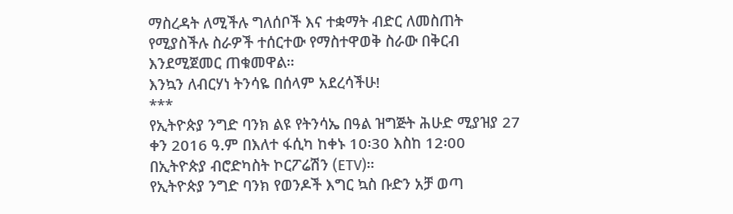ማስረዳት ለሚችሉ ግለሰቦች እና ተቋማት ብድር ለመስጠት የሚያስችሉ ስራዎች ተሰርተው የማስተዋወቅ ስራው በቅርብ እንደሚጀመር ጠቁመዋል።
እንኳን ለብርሃነ ትንሳዬ በሰላም አደረሳችሁ!
***
የኢትዮጵያ ንግድ ባንክ ልዩ የትንሳኤ በዓል ዝግጅት ሕሁድ ሚያዝያ 27 ቀን 2016 ዓ.ም በእለተ ፋሲካ ከቀኑ 10፡30 እስከ 12፡00 በኢትዮጵያ ብሮድካስት ኮርፖሬሽን (ETV)።
የኢትዮጵያ ንግድ ባንክ የወንዶች እግር ኳስ ቡድን አቻ ወጣ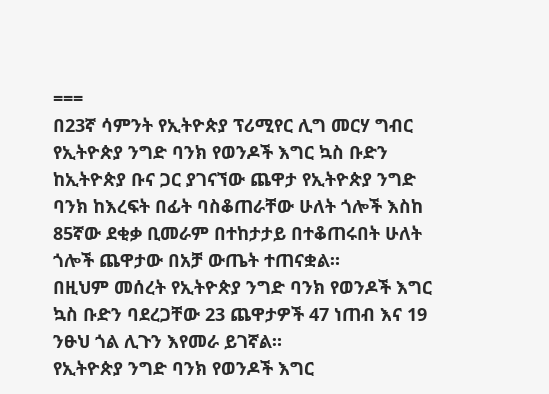===
በ23ኛ ሳምንት የኢትዮጵያ ፕሪሚየር ሊግ መርሃ ግብር የኢትዮጵያ ንግድ ባንክ የወንዶች እግር ኳስ ቡድን ከኢትዮጵያ ቡና ጋር ያገናኘው ጨዋታ የኢትዮጵያ ንግድ ባንክ ከእረፍት በፊት ባስቆጠራቸው ሁለት ጎሎች እስከ 85ኛው ደቂቃ ቢመራም በተከታታይ በተቆጠሩበት ሁለት ጎሎች ጨዋታው በአቻ ውጤት ተጠናቋል።
በዚህም መሰረት የኢትዮጵያ ንግድ ባንክ የወንዶች እግር ኳስ ቡድን ባደረጋቸው 23 ጨዋታዎች 47 ነጠብ እና 19 ንፁህ ጎል ሊጉን እየመራ ይገኛል።
የኢትዮጵያ ንግድ ባንክ የወንዶች እግር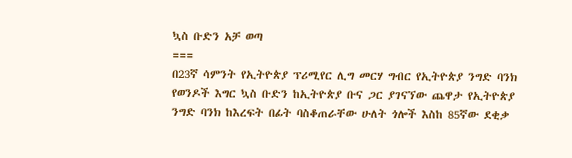ኳስ ቡድን አቻ ወጣ
===
በ23ኛ ሳምንት የኢትዮጵያ ፕሪሚየር ሊግ መርሃ ግብር የኢትዮጵያ ንግድ ባንክ የወንዶች እግር ኳስ ቡድን ከኢትዮጵያ ቡና ጋር ያገናኘው ጨዋታ የኢትዮጵያ ንግድ ባንክ ከእረፍት በፊት ባስቆጠራቸው ሁለት ጎሎች እስከ 85ኛው ደቂቃ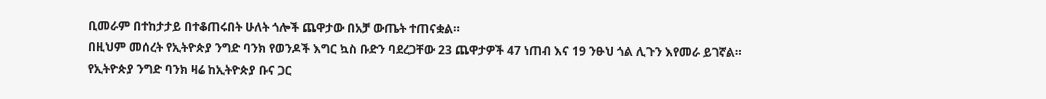ቢመራም በተከታታይ በተቆጠሩበት ሁለት ጎሎች ጨዋታው በአቻ ውጤት ተጠናቋል።
በዚህም መሰረት የኢትዮጵያ ንግድ ባንክ የወንዶች እግር ኳስ ቡድን ባደረጋቸው 23 ጨዋታዎች 47 ነጠብ እና 19 ንፁህ ጎል ሊጉን እየመራ ይገኛል።
የኢትዮጵያ ንግድ ባንክ ዛሬ ከኢትዮጵያ ቡና ጋር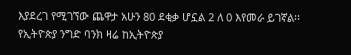እያደረገ የሚገኘው ጨዋታ አሁን 80 ደቂቃ ሆኗል 2 ለ 0 እየመራ ይገኛል፡፡
የኢትዮጵያ ንግድ ባንክ ዛሬ ከኢትዮጵያ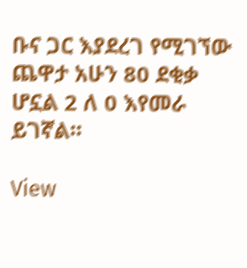ቡና ጋር እያደረገ የሚገኘው ጨዋታ አሁን 80 ደቂቃ ሆኗል 2 ለ 0 እየመራ ይገኛል፡፡

View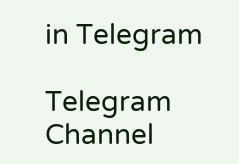in Telegram

Telegram Channel